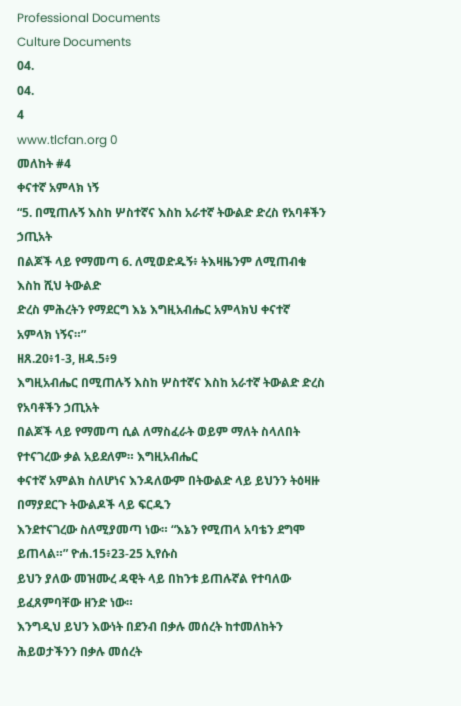Professional Documents
Culture Documents
04.
04.
4
www.tlcfan.org 0
መለከት #4
ቀናተኛ አምላክ ነኝ
“5. በሚጠሉኝ እስከ ሦስተኛና እስከ አራተኛ ትውልድ ድረስ የአባቶችን ኃጢአት
በልጆች ላይ የማመጣ 6. ለሚወድዱኝ፥ ትእዛዜንም ለሚጠብቁ እስከ ሺህ ትውልድ
ድረስ ምሕረትን የማደርግ እኔ እግዚአብሔር አምላክህ ቀናተኛ አምላክ ነኝና።”
ዘጸ.20፥1-3, ዘዳ.5፥9
እግዚአብሔር በሚጠሉኝ እስከ ሦስተኛና እስከ አራተኛ ትውልድ ድረስ የአባቶችን ኃጢአት
በልጆች ላይ የማመጣ ሲል ለማስፈራት ወይም ማለት ስላለበት የተናገረው ቃል አይደለም። እግዚአብሔር
ቀናተኛ አምልክ ስለሆነና እንዳለውም በትውልድ ላይ ይህንን ትዕዛዙ በማያደርጉ ትውልዶች ላይ ፍርዱን
እንደተናገረው ስለሚያመጣ ነው። “እኔን የሚጠላ አባቴን ደግሞ ይጠላል።” ዮሐ.15፥23-25 ኢየሱስ
ይህን ያለው መዝሙረ ዳዊት ላይ በከንቱ ይጠሉኛል የተባለው ይፈጸምባቸው ዘንድ ነው።
እንግዲህ ይህን እውነት በደንብ በቃሉ መሰረት ከተመለከትን ሕይወታችንን በቃሉ መሰረት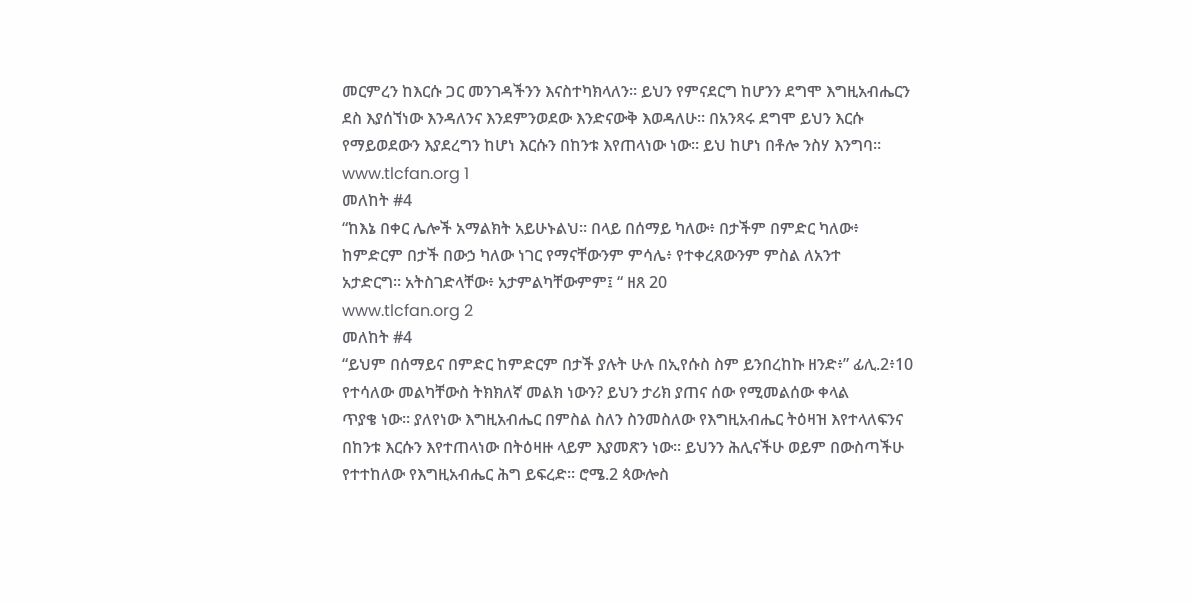መርምረን ከእርሱ ጋር መንገዳችንን እናስተካክላለን። ይህን የምናደርግ ከሆንን ደግሞ እግዚአብሔርን
ደስ እያሰኘነው እንዳለንና እንደምንወደው እንድናውቅ እወዳለሁ። በአንጻሩ ደግሞ ይህን እርሱ
የማይወደውን እያደረግን ከሆነ እርሱን በከንቱ እየጠላነው ነው። ይህ ከሆነ በቶሎ ንስሃ እንግባ።
www.tlcfan.org 1
መለከት #4
“ከእኔ በቀር ሌሎች አማልክት አይሁኑልህ። በላይ በሰማይ ካለው፥ በታችም በምድር ካለው፥
ከምድርም በታች በውኃ ካለው ነገር የማናቸውንም ምሳሌ፥ የተቀረጸውንም ምስል ለአንተ
አታድርግ። አትስገድላቸው፥ አታምልካቸውምም፤ “ ዘጸ 20
www.tlcfan.org 2
መለከት #4
“ይህም በሰማይና በምድር ከምድርም በታች ያሉት ሁሉ በኢየሱስ ስም ይንበረከኩ ዘንድ፥” ፊሊ.2፥10
የተሳለው መልካቸውስ ትክክለኛ መልክ ነውን? ይህን ታሪክ ያጠና ሰው የሚመልሰው ቀላል
ጥያቄ ነው። ያለየነው እግዚአብሔር በምስል ስለን ስንመስለው የእግዚአብሔር ትዕዛዝ እየተላለፍንና
በከንቱ እርሱን እየተጠላነው በትዕዛዙ ላይም እያመጽን ነው። ይህንን ሕሊናችሁ ወይም በውስጣችሁ
የተተከለው የእግዚአብሔር ሕግ ይፍረድ። ሮሜ.2 ጳውሎስ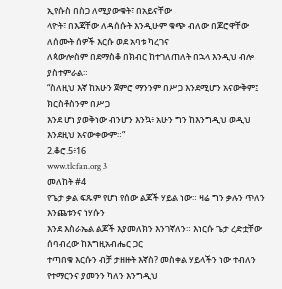ኢየሱስ በስጋ ለሚያውቁት፣ በአይናቸው
ላዮት፣ በእጃቸው ለዳሰሱት እንዲሁም ቁጭ ብለው በጆሮዋቸው ለሰሙት ሰዎች እርሱ ወደ አባቱ ካረገና
ለጳውሎስም በደማስቆ በክብር ከተገለጠለት በኋላ እንዲህ ብሎ ያስተምራል።
“ስለዚህ እኛ ከአሁን ጀምሮ ማንንም በሥጋ እንደሚሆን አናውቅም፤ ክርስቶስንም በሥጋ
እንደ ሆነ ያወቅነው ብንሆን እንኳ፥ አሁን ግን ከእንግዲህ ወዲህ እንደዚህ አናውቀውም።”
2.ቆሮ.5፥16
www.tlcfan.org 3
መለከት #4
የጌታ ቃል ፍጹም የሆነ የሰው ልጆች ሃይል ነው። ዛሬ ግን ቃሉን ጥለን እንጨቱንና ነሃሱን
እንደ እስራኤል ልጆች እያመለክን እንገኛለን። እነርሱ ጌታ ረድቷቸው ሰባብረው ከእግዚአብሔር ጋር
ተጣበቁ እርሱን ብቻ ታዘዙት እኛስ? መስቀል ሃይላችን ነው ተብለን የተማርንና ያመንን ካለን እንግዲህ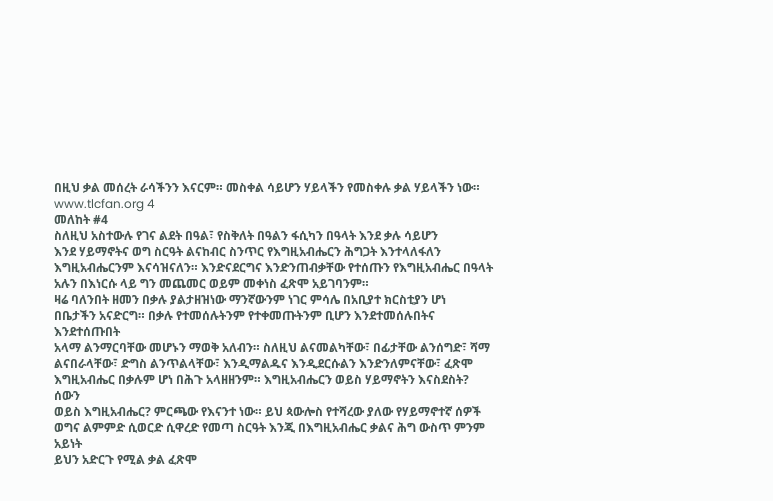በዚህ ቃል መሰረት ራሳችንን እናርም። መስቀል ሳይሆን ሃይላችን የመስቀሉ ቃል ሃይላችን ነው።
www.tlcfan.org 4
መለከት #4
ስለዚህ አስተውሉ የገና ልደት በዓል፣ የስቅለት በዓልን ፋሲካን በዓላት እንደ ቃሉ ሳይሆን
እንደ ሃይማኖትና ወግ ስርዓት ልናከብር ስንጥር የእግዚአብሔርን ሕግጋት እንተላለፋለን
እግዚአብሔርንም እናሳዝናለን። እንድናደርግና እንድንጠብቃቸው የተሰጡን የእግዚአብሔር በዓላት
አሉን በእነርሱ ላይ ግን መጨመር ወይም መቀነስ ፈጽሞ አይገባንም።
ዛሬ ባለንበት ዘመን በቃሉ ያልታዘዝነው ማንኛውንም ነገር ምሳሌ በአቢያተ ክርስቲያን ሆነ
በቤታችን አናድርግ። በቃሉ የተመሰሉትንም የተቀመጡትንም ቢሆን እንደተመሰሉበትና እንደተሰጡበት
አላማ ልንማርባቸው መሆኑን ማወቅ አለብን። ስለዚህ ልናመልካቸው፣ በፊታቸው ልንሰግድ፣ ሻማ
ልናበራላቸው፣ ድግስ ልንጥልላቸው፣ እንዲማልዱና እንዲደርሱልን እንድንለምናቸው፣ ፈጽሞ
እግዚአብሔር በቃሉም ሆነ በሕጉ አላዘዘንም። እግዚአብሔርን ወይስ ሃይማኖትን እናስደስት? ሰውን
ወይስ እግዚአብሔር? ምርጫው የእናንተ ነው። ይህ ጳውሎስ የተሻረው ያለው የሃይማኖተኛ ሰዎች
ወግና ልምምድ ሲወርድ ሲዋረድ የመጣ ስርዓት እንጂ በእግዚአብሔር ቃልና ሕግ ውስጥ ምንም አይነት
ይህን አድርጉ የሚል ቃል ፈጽሞ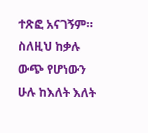ተጽፎ አናገኝም። ስለዚህ ከቃሉ ውጭ የሆነውን ሁሉ ከእለት እለት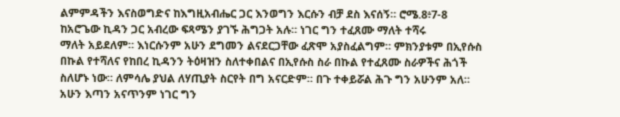ልምምዳችን እናስወግድና ከእግዚአብሔር ጋር እንወግን እርሱን ብቻ ደስ እናሰኝ። ሮሜ.8፥7-8
ከአሮጌው ኪዳን ጋር አብረው ፍጻሜን ያገኙ ሕግጋት አሉ። ነገር ግን ተፈጸሙ ማለት ተሻሩ
ማለት አይደለም። እነርሱንም አሁን ደግመን ልናደርጋቸው ፈጽሞ አያስፈልግም። ምክንያቱም በኢየሱስ
በኩል የተሻለና የከበረ ኪዳንን ትዕዛዝን ስለተቀበልና በኢየሱስ ስራ በኩል የተፈጸሙ ስራዎችና ሕጎች
ስለሆኑ ነው። ለምሳሌ ያህል ለሃጢያት ስርየት በግ አናርድም። በጉ ተቀይሯል ሕጉ ግን አሁንም አለ።
አሁን እጣን አናጥንም ነገር ግን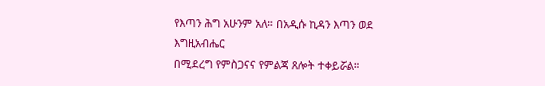የእጣን ሕግ አሁንም አለ። በአዲሱ ኪዳን እጣን ወደ እግዚአብሔር
በሚደረግ የምስጋናና የምልጃ ጸሎት ተቀይሯል።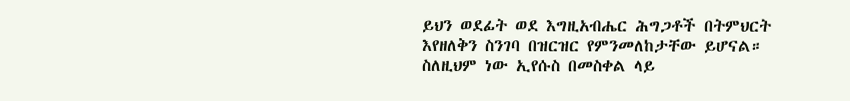ይህን ወደፊት ወደ እግዚአብሔር ሕግጋቶች በትምህርት
እየዘለቅን ስንገባ በዝርዝር የምንመለከታቸው ይሆናል። ስለዚህም ነው ኢየሱስ በመስቀል ላይ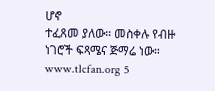ሆኖ
ተፈጸመ ያለው። መስቀሉ የብዙ ነገሮች ፍጻሜና ጅማሬ ነው።
www.tlcfan.org 5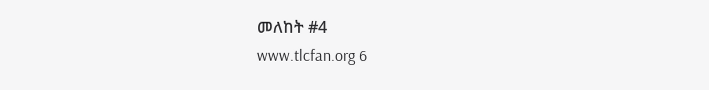መለከት #4
www.tlcfan.org 6